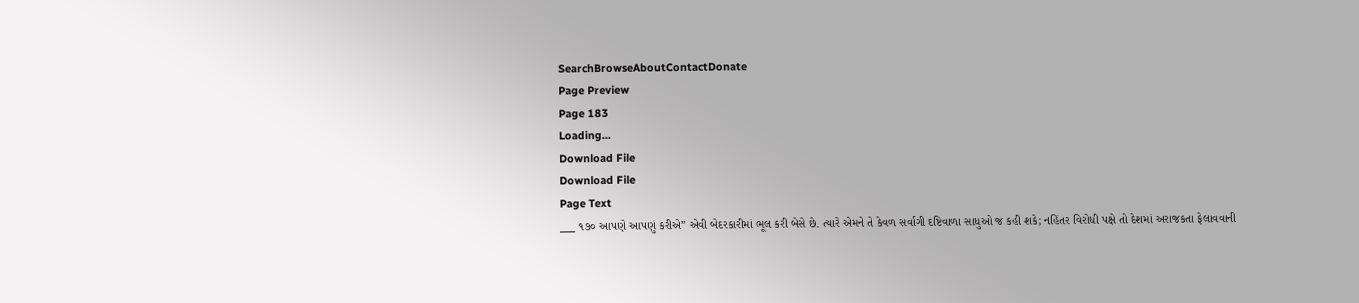SearchBrowseAboutContactDonate
Page Preview
Page 183
Loading...
Download File
Download File
Page Text
___ ૧૭૦ આપણે આપણું કરીએ” એવી બેદરકારીમાં ભૂલ કરી બેસે છે. ત્યારે એમને તે કેવળ સર્વાગી દષ્ટિવાળા સાધુઓ જ કહી શકે; નહિંતર વિરોધી પક્ષે તો દેશમાં અરાજકતા ફેલાવવાની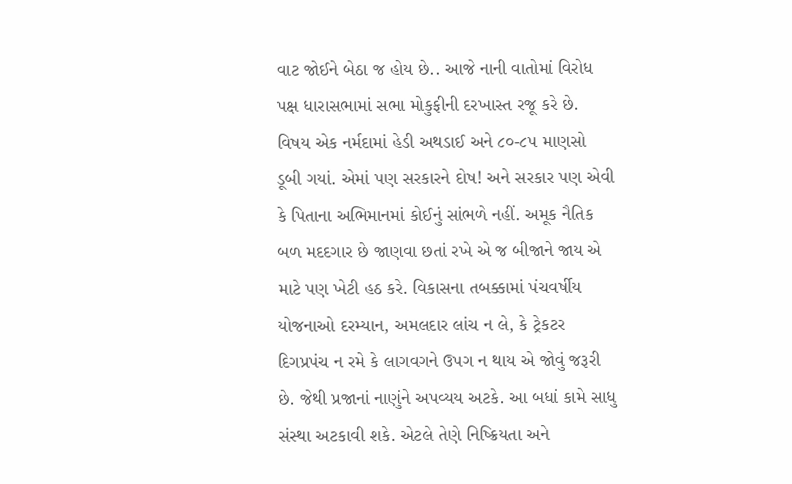વાટ જોઈને બેઠા જ હોય છે.. આજે નાની વાતોમાં વિરોધ પક્ષ ધારાસભામાં સભા મોકુફીની દરખાસ્ત રજૂ કરે છે. વિષય એક નર્મદામાં હેડી અથડાઈ અને ૮૦-૮૫ માણસો ડૂબી ગયાં. એમાં પણ સરકારને દોષ! અને સરકાર પણ એવી કે પિતાના અભિમાનમાં કોઈનું સાંભળે નહીં. અમૂક નૈતિક બળ મદદગાર છે જાણવા છતાં રખે એ જ બીજાને જાય એ માટે પણ ખેટી હઠ કરે. વિકાસના તબક્કામાં પંચવર્ષીય યોજનાઓ દરમ્યાન, અમલદાર લાંચ ન લે, કે ટ્રેકટર દિગપ્રપંચ ન રમે કે લાગવગને ઉપગ ન થાય એ જોવું જરૂરી છે. જેથી પ્રજાનાં નાણુંને અપવ્યય અટકે. આ બધાં કામે સાધુ સંસ્થા અટકાવી શકે. એટલે તેણે નિષ્ક્રિયતા અને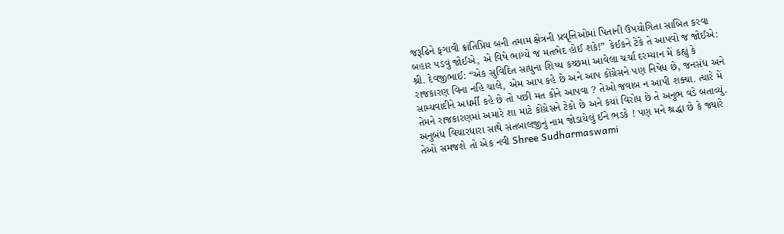જરૂઢિને ફગાવી ક્રાંતિપ્રિય બની તમામ ક્ષેત્રની પ્રવૃત્તિઓમાં પિતાની ઉપયોગિતા સાબિત કરવા બહાર પડવું જોઈએ, એ વિષે ભાગ્યે જ મતભેદ હોઈ શકે!” કેઈકને ટેકે તે આપવો જ જોઈએ: શ્રી. દેવજીભાઈ: “એક સુવિદિત સાધુના શિષ્ય કચ્છમાં આવેલા ચર્ચા દરમ્યાન મેં કહ્યું કે રાજકારણ વિના નહિ ચાલે, એમ આપ કહે છે અને આપ કોંગ્રેસને પણ નિષેધ છે, જનસંધ અને સામ્યવાદીને અધર્મી કહે છે તો પછી મત કોને આપવા ? તેઓ જવાબ ન આપી શક્યા. ત્યારે મેં તેમને રાજકારણમાં અમારે શા માટે કોંગ્રેસને ટેકો છે અને કયાં વિરોધ છે તે અનુભ વડે બતાવ્યું. અનુબંધ વિચારધારા સાથે સંતબાલજીનું નામ જોડાયેલું ઈને ભડકે ! પણ મને શ્રદ્ધા છે કે જ્યારે તેઓ સમજશે તો એક નવી Shree Sudharmaswami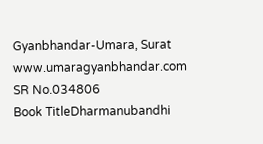Gyanbhandar-Umara, Surat www.umaragyanbhandar.com
SR No.034806
Book TitleDharmanubandhi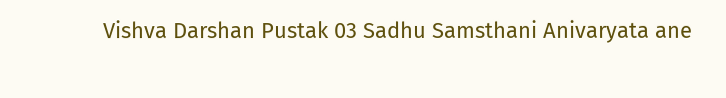Vishva Darshan Pustak 03 Sadhu Samsthani Anivaryata ane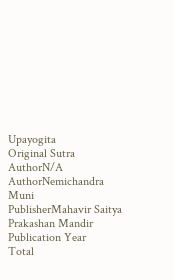Upayogita
Original Sutra AuthorN/A
AuthorNemichandra Muni
PublisherMahavir Saitya Prakashan Mandir
Publication Year
Total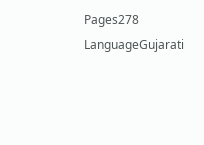Pages278
LanguageGujarati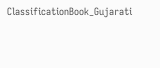ClassificationBook_Gujarati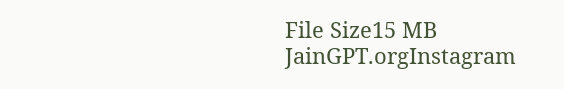File Size15 MB
JainGPT.orgInstagram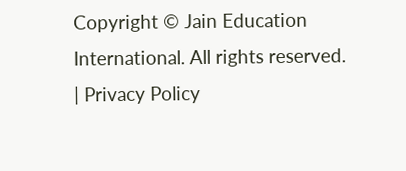Copyright © Jain Education International. All rights reserved. | Privacy Policy